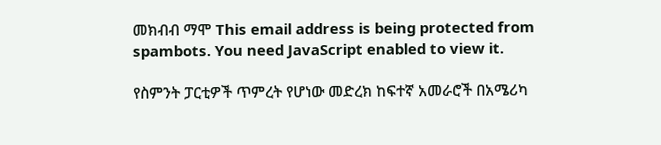መክብብ ማሞ This email address is being protected from spambots. You need JavaScript enabled to view it.

የስምንት ፓርቲዎች ጥምረት የሆነው መድረክ ከፍተኛ አመራሮች በአሜሪካ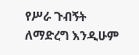የሥራ ጉብኝት ለማድረግ እንዲሁም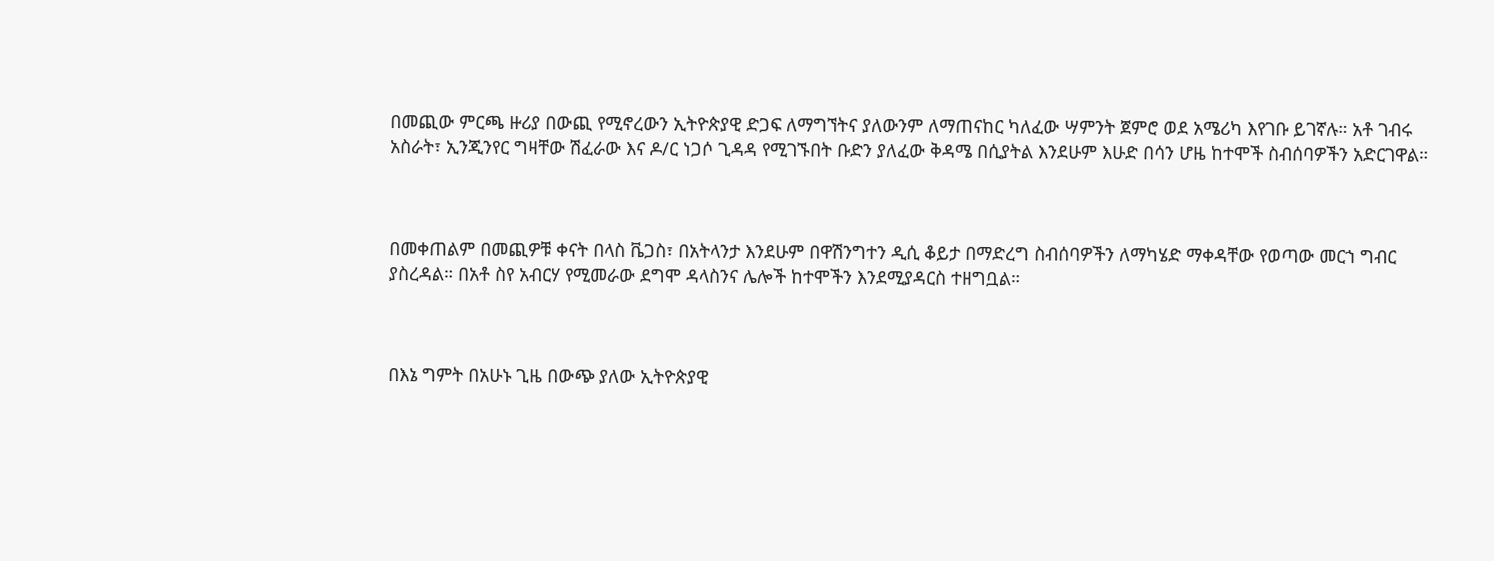በመጪው ምርጫ ዙሪያ በውጪ የሚኖረውን ኢትዮጵያዊ ድጋፍ ለማግኘትና ያለውንም ለማጠናከር ካለፈው ሣምንት ጀምሮ ወደ አሜሪካ እየገቡ ይገኛሉ። አቶ ገብሩ አስራት፣ ኢንጂንየር ግዛቸው ሽፈራው እና ዶ/ር ነጋሶ ጊዳዳ የሚገኙበት ቡድን ያለፈው ቅዳሜ በሲያትል እንደሁም እሁድ በሳን ሆዜ ከተሞች ስብሰባዎችን አድርገዋል።



በመቀጠልም በመጪዎቹ ቀናት በላስ ቬጋስ፣ በአትላንታ እንደሁም በዋሽንግተን ዲሲ ቆይታ በማድረግ ስብሰባዎችን ለማካሄድ ማቀዳቸው የወጣው መርኀ ግብር ያስረዳል። በአቶ ስየ አብርሃ የሚመራው ደግሞ ዳላስንና ሌሎች ከተሞችን እንደሚያዳርስ ተዘግቧል።



በእኔ ግምት በአሁኑ ጊዜ በውጭ ያለው ኢትዮጵያዊ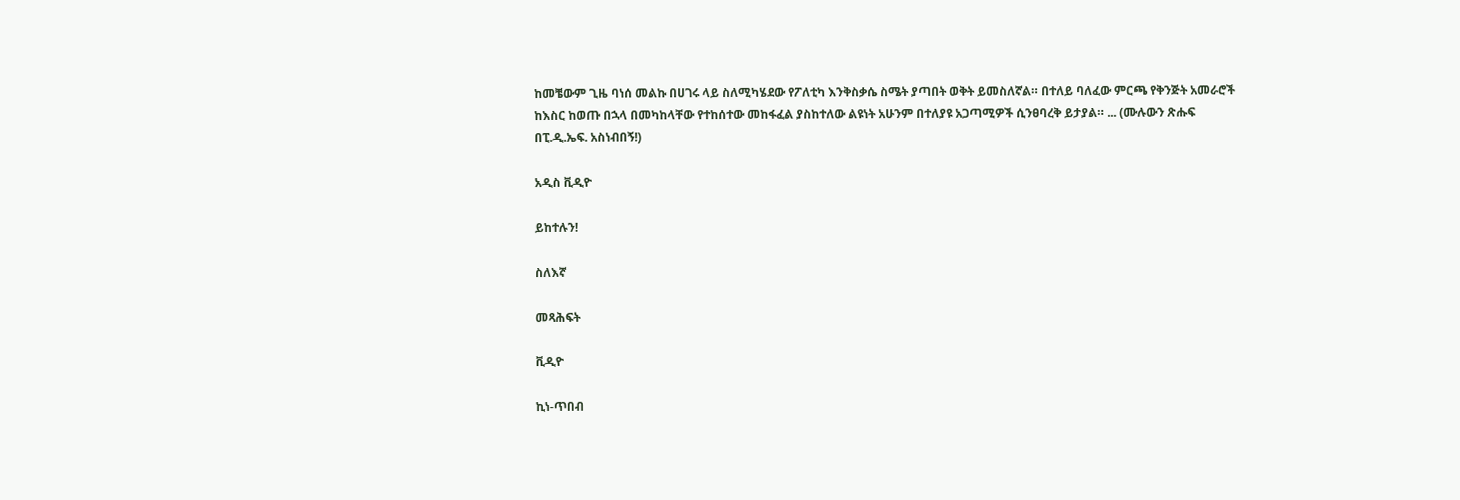ከመቼውም ጊዜ ባነሰ መልኩ በሀገሩ ላይ ስለሚካሄደው የፖለቲካ እንቅስቃሴ ስሜት ያጣበት ወቅት ይመስለኛል። በተለይ ባለፈው ምርጫ የቅንጅት አመራሮች ከእስር ከወጡ በኋላ በመካከላቸው የተከሰተው መከፋፈል ያስከተለው ልዩነት አሁንም በተለያዩ አጋጣሚዎች ሲንፀባረቅ ይታያል። ... (ሙሉውን ጽሑፍ በፒ.ዲ.ኤፍ. አስነብበኝ!)

አዲስ ቪዲዮ

ይከተሉን!

ስለእኛ

መጻሕፍት

ቪዲዮ

ኪነ-ጥበብ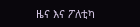ዜና እና ፖለቲካ